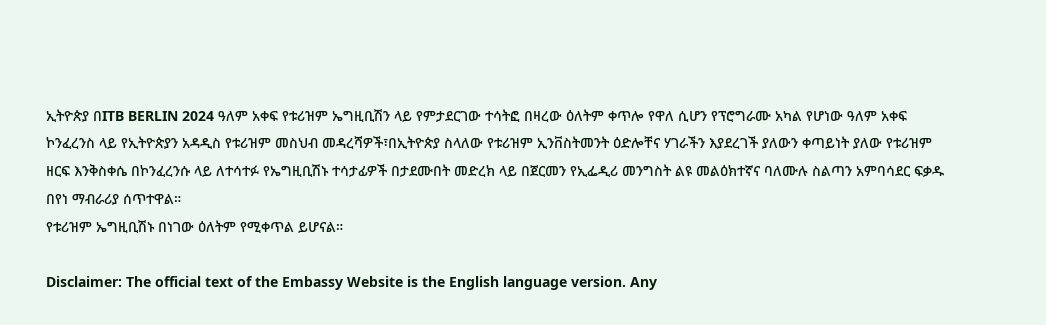ኢትዮጵያ በITB BERLIN 2024 ዓለም አቀፍ የቱሪዝም ኤግዚቢሽን ላይ የምታደርገው ተሳትፎ በዛረው ዕለትም ቀጥሎ የዋለ ሲሆን የፕሮግራሙ አካል የሆነው ዓለም አቀፍ ኮንፈረንስ ላይ የኢትዮጵያን አዳዲስ የቱሪዝም መስህብ መዳረሻዎች፣በኢትዮጵያ ስላለው የቱሪዝም ኢንቨስትመንት ዕድሎቸና ሃገራችን እያደረገች ያለውን ቀጣይነት ያለው የቱሪዝም ዘርፍ እንቅስቀሴ በኮንፈረንሱ ላይ ለተሳተፉ የኤግዚቢሽኑ ተሳታፊዎች በታደሙበት መድረክ ላይ በጀርመን የኢፌዲሪ መንግስት ልዩ መልዕክተኛና ባለሙሉ ስልጣን አምባሳደር ፍቃዱ በየነ ማብራሪያ ሰጥተዋል።
የቱሪዝም ኤግዚቢሽኑ በነገው ዕለትም የሚቀጥል ይሆናል።

Disclaimer: The official text of the Embassy Website is the English language version. Any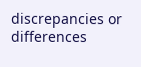discrepancies or differences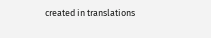created in translations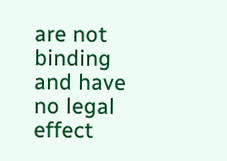are not binding and have no legal effect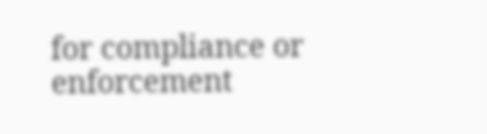for compliance or enforcement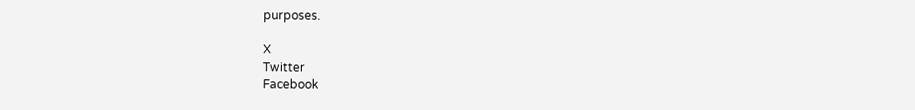purposes.

X
Twitter
Facebook